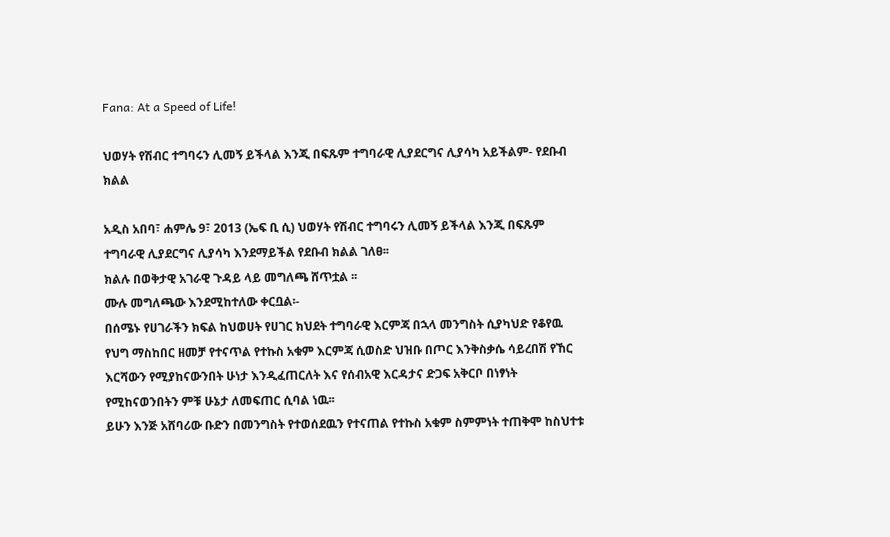Fana: At a Speed of Life!

ህወሃት የሽብር ተግባሩን ሊመኝ ይችላል እንጂ በፍጹም ተግባራዊ ሊያደርግና ሊያሳካ አይችልም- የደቡብ ክልል

አዲስ አበባ፣ ሐምሌ 9፣ 2013 (ኤፍ ቢ ሲ) ህወሃት የሽብር ተግባሩን ሊመኝ ይችላል እንጂ በፍጹም ተግባራዊ ሊያደርግና ሊያሳካ እንደማይችል የደቡብ ክልል ገለፀ፡፡
ክልሉ በወቅታዊ አገራዊ ጉዳይ ላይ መግለጫ ሸጥቷል ፡፡
ሙሉ መግለጫው እንደሚከተለው ቀርቧል፡-
በሰሜኑ የሀገራችን ክፍል ከህወሀት የሀገር ክህደት ተግባራዊ እርምጃ በኋላ መንግስት ሲያካህድ የቆየዉ የህግ ማስከበር ዘመቻ የተናጥል የተኩስ አቁም እርምጃ ሲወስድ ህዝቡ በጦር እንቅስቃሴ ሳይረበሽ የኸር እርሻውን የሚያከናውንበት ሁነታ እንዲፈጠርለት እና የሰብአዊ እርዳታና ድጋፍ አቅርቦ በነፃነት የሚከናወንበትን ምቹ ሁኔታ ለመፍጠር ሲባል ነዉ፡፡
ይሁን እንጅ አሸባሪው ቡድን በመንግስት የተወሰደዉን የተናጠል የተኩስ አቁም ስምምነት ተጠቅሞ ከስህተቱ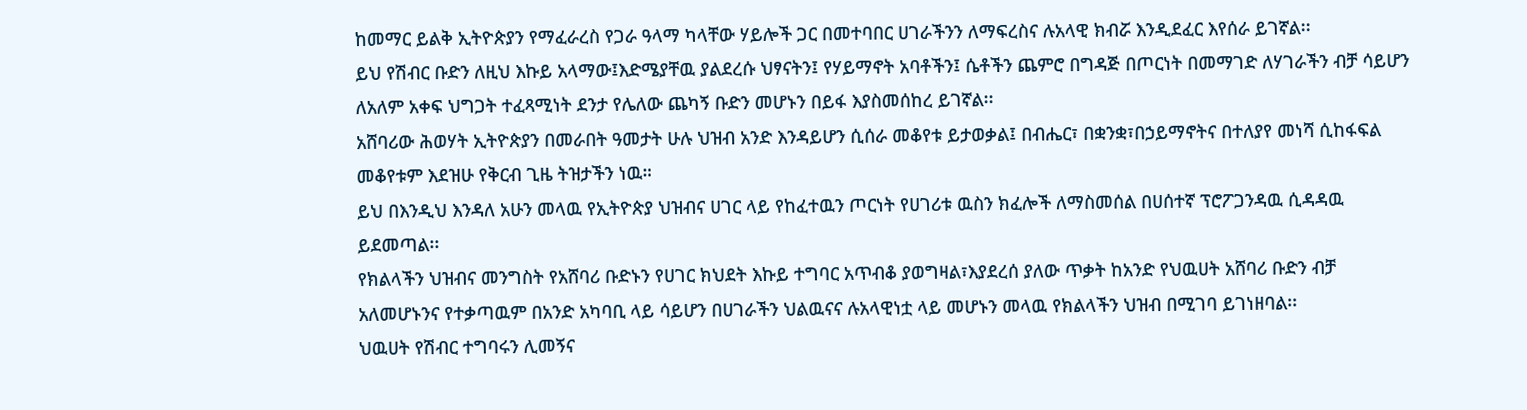ከመማር ይልቅ ኢትዮጵያን የማፈራረስ የጋራ ዓላማ ካላቸው ሃይሎች ጋር በመተባበር ሀገራችንን ለማፍረስና ሉአላዊ ክብሯ እንዲደፈር እየሰራ ይገኛል፡፡
ይህ የሽብር ቡድን ለዚህ እኩይ አላማው፤እድሜያቸዉ ያልደረሱ ህፃናትን፤ የሃይማኖት አባቶችን፤ ሴቶችን ጨምሮ በግዳጅ በጦርነት በመማገድ ለሃገራችን ብቻ ሳይሆን ለአለም አቀፍ ህግጋት ተፈጻሚነት ደንታ የሌለው ጨካኝ ቡድን መሆኑን በይፋ እያስመሰከረ ይገኛል፡፡
አሸባሪው ሕወሃት ኢትዮጵያን በመራበት ዓመታት ሁሉ ህዝብ አንድ እንዳይሆን ሲሰራ መቆየቱ ይታወቃል፤ በብሔር፣ በቋንቋ፣በኃይማኖትና በተለያየ መነሻ ሲከፋፍል መቆየቱም እደዝሁ የቅርብ ጊዜ ትዝታችን ነዉ።
ይህ በእንዲህ እንዳለ አሁን መላዉ የኢትዮጵያ ህዝብና ሀገር ላይ የከፈተዉን ጦርነት የሀገሪቱ ዉስን ክፈሎች ለማስመሰል በሀሰተኛ ፕሮፖጋንዳዉ ሲዳዳዉ ይደመጣል፡፡
የክልላችን ህዝብና መንግስት የአሸባሪ ቡድኑን የሀገር ክህደት እኩይ ተግባር አጥብቆ ያወግዛል፣እያደረሰ ያለው ጥቃት ከአንድ የህዉሀት አሸባሪ ቡድን ብቻ አለመሆኑንና የተቃጣዉም በአንድ አካባቢ ላይ ሳይሆን በሀገራችን ህልዉናና ሉአላዊነቷ ላይ መሆኑን መላዉ የክልላችን ህዝብ በሚገባ ይገነዘባል፡፡
ህዉሀት የሽብር ተግባሩን ሊመኝና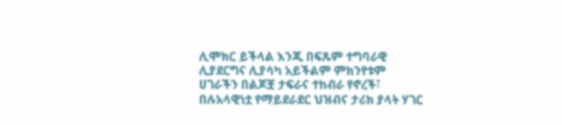ሊሞክር ይችላል እንጂ በፍጹም ተግባራዊ ሊያደርግና ሊያሳካ አይችልም ምክንየቱም ሀገራችን በልጆቿ ታፍራና ተከብራ የኖረች፣ በሉአላዊነቷ የማይደራደር ህዝብና ታሪክ ያላት ሃገር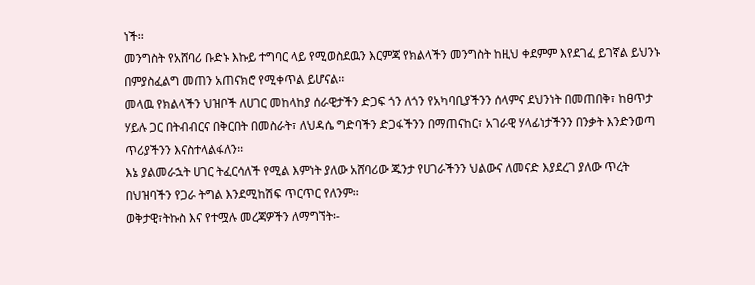ነች፡፡
መንግስት የአሸባሪ ቡድኑ እኩይ ተግባር ላይ የሚወስደዉን እርምጃ የክልላችን መንግስት ከዚህ ቀደምም እየደገፈ ይገኛል ይህንኑ በምያስፈልግ መጠን አጠናክሮ የሚቀጥል ይሆናል፡፡
መላዉ የክልላችን ህዝቦች ለሀገር መከላከያ ሰራዊታችን ድጋፍ ጎን ለጎን የአካባቢያችንን ሰላምና ደህንነት በመጠበቅ፣ ከፀጥታ ሃይሉ ጋር በትብብርና በቅርበት በመስራት፣ ለህዳሴ ግድባችን ድጋፋችንን በማጠናከር፣ አገራዊ ሃላፊነታችንን በንቃት እንድንወጣ ጥሪያችንን እናስተላልፋለን፡፡
እኔ ያልመራኋት ሀገር ትፈርሳለች የሚል እምነት ያለው አሸባሪው ጁንታ የሀገራችንን ህልውና ለመናድ እያደረገ ያለው ጥረት በህዝባችን የጋራ ትግል እንደሚከሽፍ ጥርጥር የለንም፡፡
ወቅታዊ፣ትኩስ እና የተሟሉ መረጃዎችን ለማግኘት፡-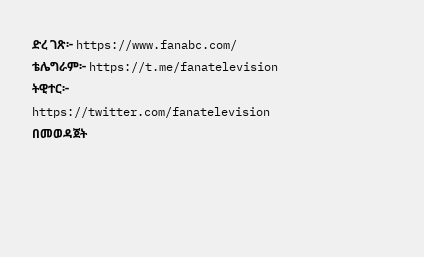ድረ ገጽ፦ https://www.fanabc.com/
ቴሌግራም፦ https://t.me/fanatelevision
ትዊተር፦ https://twitter.com/fanatelevision በመወዳጀት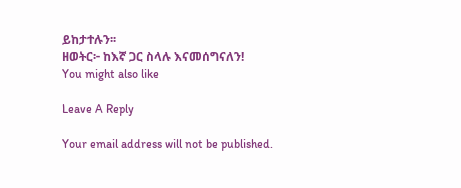ይከታተሉን፡፡
ዘወትር፦ ከእኛ ጋር ስላሉ እናመሰግናለን!
You might also like

Leave A Reply

Your email address will not be published.